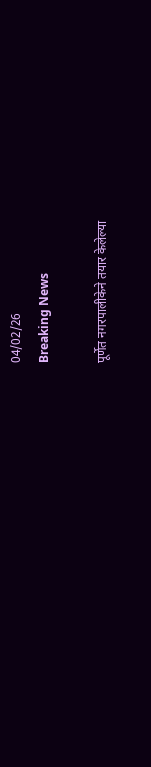04/02/26
Breaking News

पूर्णेत नगरपालीकेने तयार केलेल्या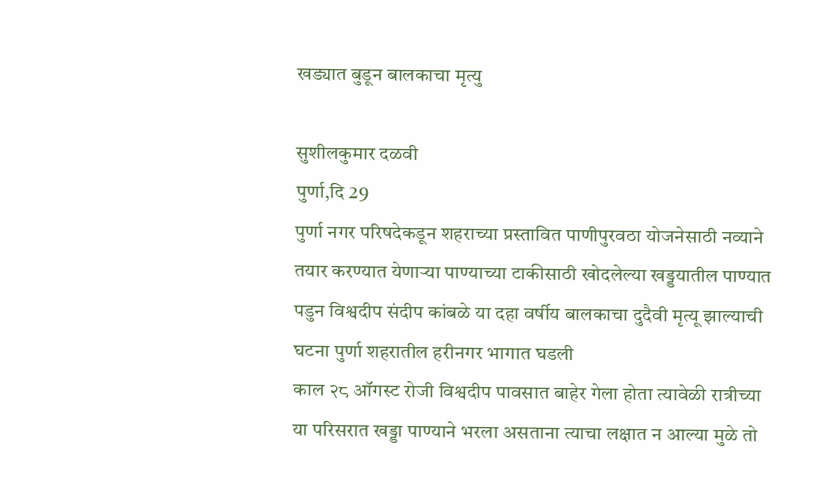खड्यात बुडून बालकाचा मृत्यु

सुशीलकुमार दळवी
पुर्णा,दि 29
पुर्णा नगर परिषदेकडून शहराच्या प्रस्तावित पाणीपुरवठा योजनेसाठी नव्याने तयार करण्यात येणाऱ्या पाण्याच्या टाकीसाठी खोदलेल्या खड्डयातील पाण्यात पडुन विश्वदीप संदीप कांबळे या दहा वर्षीय बालकाचा दुदैवी मृत्यू झाल्याची घटना पुर्णा शहरातील हरीनगर भागात घडली
काल २८ ऑगस्ट रोजी विश्वदीप पावसात बाहेर गेला होता त्यावेळी रात्रीच्या या परिसरात खड्डा पाण्याने भरला असताना त्याचा लक्षात न आल्या मुळे तो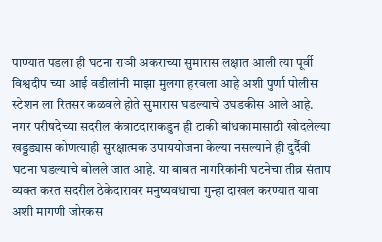पाण्यात पडला ही घटना राञी अकराच्या सुमारास लक्षात आली त्या पूर्वी विश्वदीप च्या आई वडीलांनी माझा मुलगा हरवला आहे अशी पुर्णा पोलीस स्टेशन ला रितसर कळवले होते सुमारास घडल्याचे उघडकीस आले आहे. नगर परीषदेच्या सदरील कंत्राटदाराकडुन ही टाकी बांधकामासाठी खोदलेल्या खड्डड्यास कोणत्याही सुरक्षात्मक उपाययोजना केल्या नसल्याने ही दुर्दैवी घटना घडल्याचे बोलले जात आहे. या बाबत नागरिकांनी घटनेचा तीव्र संताप व्यक्त करत सदरील ठेकेदारावर मनुष्यवधाचा गुन्हा दाखल करण्यात यावा अशी मागणी जोरकस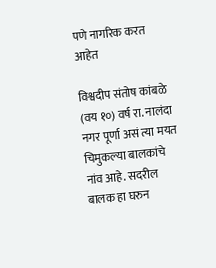पणे नागरिक करत आहेत

विश्वदीप संतोष कांबळे (वय १०) वर्ष रा. नालंदा नगर पूर्णा असं त्या मयत चिमुकल्या बालकांचे नांव आहे. सदरील बालक हा घरुन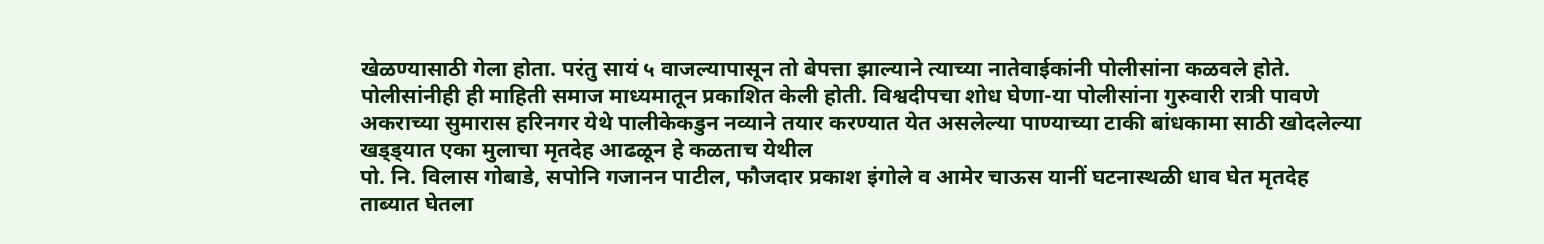खेळण्यासाठी गेला होता. परंतु सायं ५ वाजल्यापासून तो बेपत्ता झाल्याने त्याच्या नातेवाईकांनी पोलीसांना कळवले होते. पोलीसांनीही ही माहिती समाज माध्यमातून प्रकाशित केली होती. विश्वदीपचा शोध घेणा-या पोलीसांना गुरुवारी रात्री पावणे अकराच्या सुमारास हरिनगर येथे पालीकेकडुन नव्याने तयार करण्यात येत असलेल्या पाण्याच्या टाकी बांधकामा साठी खोदलेल्या खड्ड्यात एका मुलाचा मृतदेह आढळून हे कळताच येथील
पो. नि. विलास गोबाडे, सपोनि गजानन पाटील, फौजदार प्रकाश इंगोले व आमेर चाऊस यानीं घटनास्थळी धाव घेत मृतदेह ताब्यात घेतला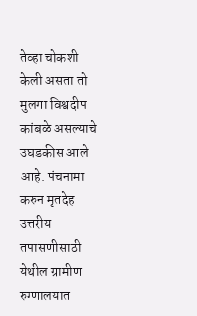तेव्हा चोकशी केली असता तो मुलगा विश्वदीप कांबळे असल्याचे उघडकीस आले आहे. पंचनामा करुन मृतदेह उत्तरीय तपासणीसाठी येथील ग्रामीण रुग्णालयात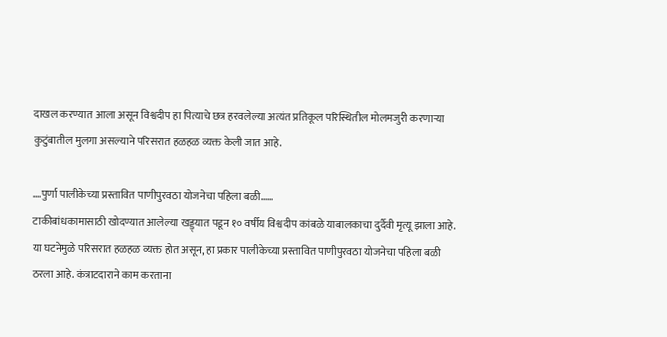दाखल करण्यात आला असून विश्वदीप हा पित्याचे छत्र हरवलेल्या अत्यंत प्रतिकूल परिस्थितील मोलमजुरी करणाऱ्या कुटुंबातील मुलगा असल्याने परिसरात हळहळ व्यक्त केली जात आहे.

….पुर्णा पालीकेच्या प्रस्तावित पाणीपुरवठा योजनेचा पहिला बळी……
टाकीबांधकामासाठी खोदण्यात आलेल्या खड्ड्यात पडून १० वर्षीय विश्वदीप कांबळे याबालकाचा दुर्दैवी मृत्यू झाला आहे. या घटनेमुळे परिसरात हळहळ व्यक्त होत असून, हा प्रकार पालीकेच्या प्रस्तावित पाणीपुरवठा योजनेचा पहिला बळी ठरला आहे. कंत्राटदाराने काम करताना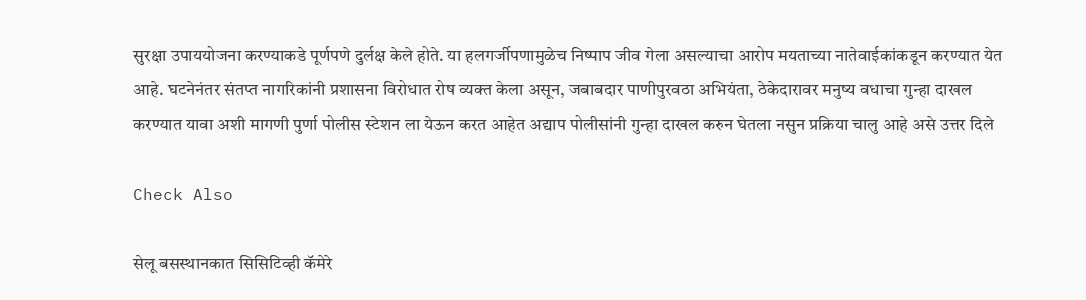सुरक्षा उपाययोजना करण्याकडे पूर्णपणे दुर्लक्ष केले होते. या हलगर्जीपणामुळेच निष्पाप जीव गेला असल्याचा आरोप मयताच्या नातेवाईकांकडून करण्यात येत आहे. घटनेनंतर संतप्त नागरिकांनी प्रशासना विरोधात रोष व्यक्त केला असून, जबाबदार पाणीपुरवठा अभियंता, ठेकेदारावर मनुष्य वधाचा गुन्हा दाखल करण्यात यावा अशी मागणी पुर्णा पोलीस स्टेशन ला येऊन करत आहेत अद्याप पोलीसांनी गुन्हा दाखल करुन घेतला नसुन प्रक्रिया चालु आहे असे उत्तर दिले

Check Also

सेलू बसस्थानकात सिसिटिव्ही कॅमेरे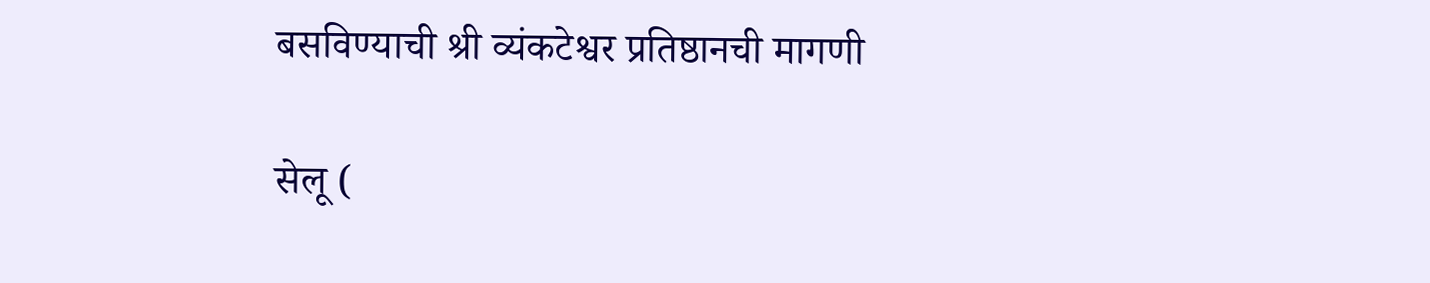बसविण्याची श्री व्यंकटेश्वर प्रतिष्ठानची मागणी

सेलू (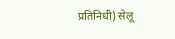प्रतिनिधी) सेलू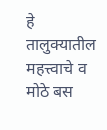हे तालुक्यातील महत्त्वाचे व मोठे बस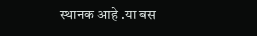स्थानक आहे .या बस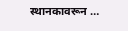स्थानकावरून …